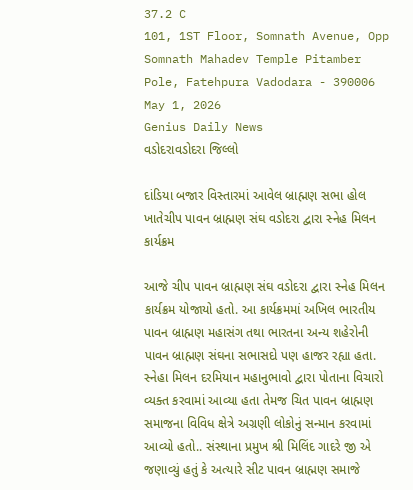37.2 C
101, 1ST Floor, Somnath Avenue, Opp Somnath Mahadev Temple Pitamber Pole, Fatehpura Vadodara - 390006
May 1, 2026
Genius Daily News
વડોદરાવડોદરા જિલ્લો

દાંડિયા બજાર વિસ્તારમાં આવેલ બ્રાહ્મણ સભા હોલ ખાતેચીપ પાવન બ્રાહ્મણ સંઘ વડોદરા દ્વારા સ્નેહ મિલન કાર્યક્રમ

આજે ચીપ પાવન બ્રાહ્મણ સંઘ વડોદરા દ્વારા સ્નેહ મિલન કાર્યક્રમ યોજાયો હતો. આ કાર્યક્રમમાં અખિલ ભારતીય પાવન બ્રાહ્મણ મહાસંગ તથા ભારતના અન્ય શહેરોની પાવન બ્રાહ્મણ સંઘના સભાસદો પણ હાજર રહ્યા હતા. સ્નેહા મિલન દરમિયાન મહાનુભાવો દ્વારા પોતાના વિચારો વ્યક્ત કરવામાં આવ્યા હતા તેમજ ચિત પાવન બ્રાહ્મણ સમાજના વિવિધ ક્ષેત્રે અગ્રણી લોકોનું સન્માન કરવામાં આવ્યો હતો.. સંસ્થાના પ્રમુખ શ્રી મિલિંદ ગાદરે જી એ જણાવ્યું હતું કે અત્યારે સીટ પાવન બ્રાહ્મણ સમાજે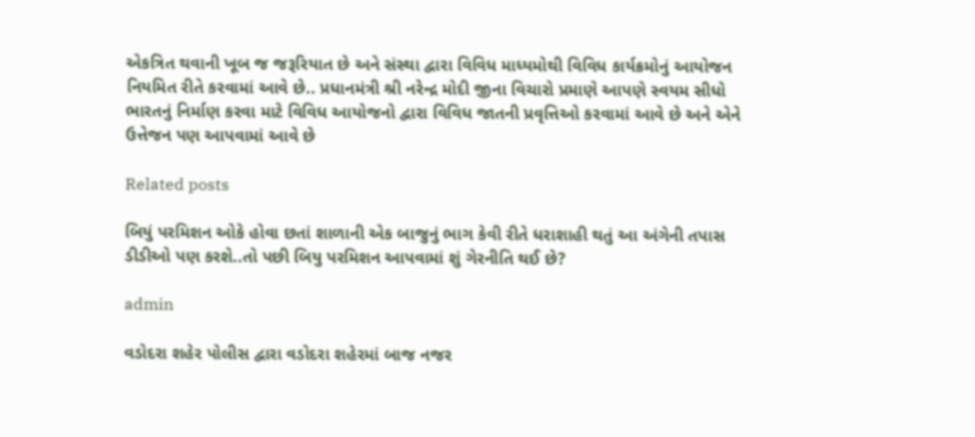એકત્રિત થવાની ખૂબ જ જરૂરિયાત છે અને સંસ્થા દ્વારા વિવિધ માધ્યમોથી વિવિધ કાર્યક્રમોનું આયોજન નિયમિત રીતે કરવામાં આવે છે.. પ્રધાનમંત્રી શ્રી નરેન્દ્ર મોદી જીના વિચારો પ્રમાણે આપણે સ્વયમ સીધો ભારતનું નિર્માણ કરવા માટે વિવિધ આયોજનો દ્વારા વિવિધ જાતની પ્રવૃત્તિઓ કરવામાં આવે છે અને એને ઉત્તેજન પણ આપવામાં આવે છે

Related posts

બિયું પરમિશન ઓકે હોવા છતાં શાળાની એક બાજુનું ભાગ કેવી રીતે ધરાશાહી થતું આ અંગેની તપાસ ડીડીઓ પણ કરશે..તો પછી બિયુ પરમિશન આપવામાં શું ગેરનીતિ થઈ છે?

admin

વડોદરા શહેર પોલીસ દ્વારા વડોદરા શહેરમાં બાજ નજર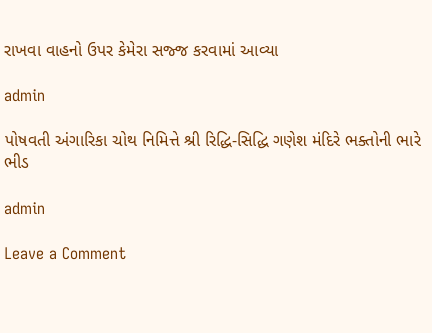રાખવા વાહનો ઉપર કેમેરા સજ્જ કરવામાં આવ્યા

admin

પોષવતી અંગારિકા ચોથ નિમિત્તે શ્રી રિદ્ધિ-સિદ્ધિ ગણેશ મંદિરે ભક્તોની ભારે ભીડ

admin

Leave a Comment